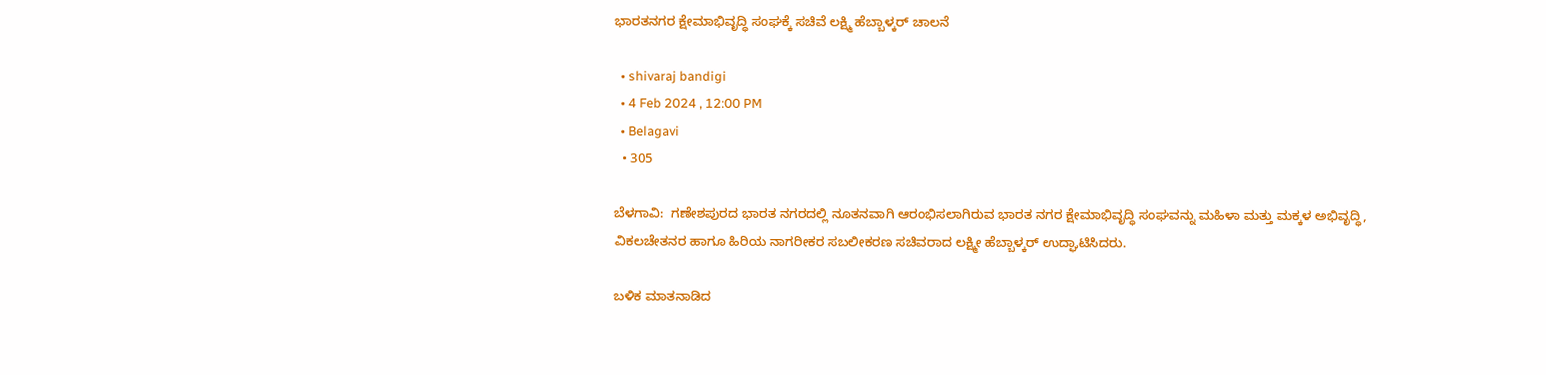ಭಾರತನಗರ ಕ್ಷೇಮಾಭಿವೃದ್ಧಿ ಸಂಘಕ್ಕೆ ಸಚಿವೆ ಲಕ್ಷ್ಮಿ ಹೆಬ್ಬಾಳ್ಕರ್ ಚಾಲನೆ

  • shivaraj bandigi
  • 4 Feb 2024 , 12:00 PM
  • Belagavi
  • 305

ಬೆಳಗಾವಿ:  ಗಣೇಶಪುರದ ಭಾರತ ನಗರದಲ್ಲಿ ನೂತನವಾಗಿ ಆರಂಭಿಸಲಾಗಿರುವ ಭಾರತ ನಗರ ಕ್ಷೇಮಾಭಿವೃದ್ಧಿ ಸಂಘವನ್ನು ಮಹಿಳಾ ಮತ್ತು ಮಕ್ಕಳ ಅಭಿವೃದ್ಧಿ, ವಿಕಲಚೇತನರ ಹಾಗೂ ಹಿರಿಯ ನಾಗರೀಕರ ಸಬಲೀಕರಣ ಸಚಿವರಾದ ಲಕ್ಷ್ಮೀ ಹೆಬ್ಬಾಳ್ಕರ್ ಉದ್ಘಾಟಿಸಿದರು.

ಬಳಿಕ ಮಾತನಾಡಿದ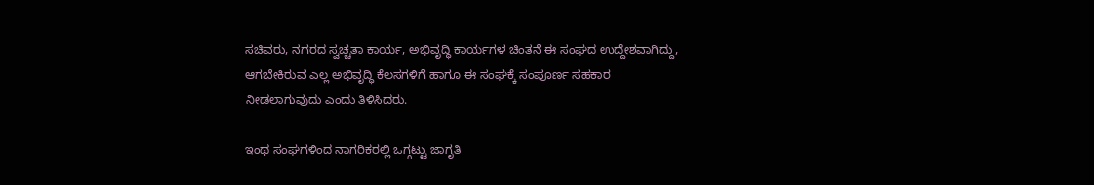ಸಚಿವರು, ನಗರದ ಸ್ವಚ್ಚತಾ ಕಾರ್ಯ, ಅಭಿವೃದ್ಧಿ ಕಾರ್ಯಗಳ ಚಿಂತನೆ ಈ ಸಂಘದ ಉದ್ದೇಶವಾಗಿದ್ದು, ಆಗಬೇಕಿರುವ ಎಲ್ಲ ಅಭಿವೃದ್ಧಿ ಕೆಲಸಗಳಿಗೆ ಹಾಗೂ ಈ ಸಂಘಕ್ಕೆ ಸಂಪೂರ್ಣ ಸಹಕಾರ ನೀಡಲಾಗುವುದು ಎಂದು ತಿಳಿಸಿದರು.

ಇಂಥ ಸಂಘಗಳಿಂದ ನಾಗರಿಕರಲ್ಲಿ ಒಗ್ಗಟ್ಟು ಜಾಗೃತಿ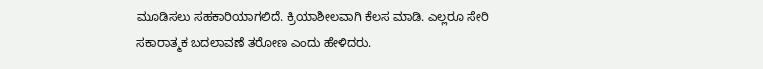ಮೂಡಿಸಲು ಸಹಕಾರಿಯಾಗಲಿದೆ. ಕ್ರಿಯಾಶೀಲವಾಗಿ ಕೆಲಸ ಮಾಡಿ. ಎಲ್ಲರೂ ಸೇರಿ ಸಕಾರಾತ್ಮಕ ಬದಲಾವಣೆ ತರೋಣ ಎಂದು ಹೇಳಿದರು.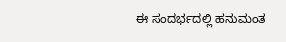ಈ ಸಂದರ್ಭದಲ್ಲಿ ಹನುಮಂತ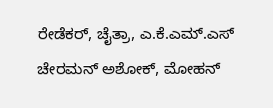ರೇಡೆಕರ್, ಚೈತ್ರಾ, ಎ.ಕೆ.ಎಮ್.ಎಸ್ ಚೇರಮನ್ ಅಶೋಕ್, ಮೋಹನ್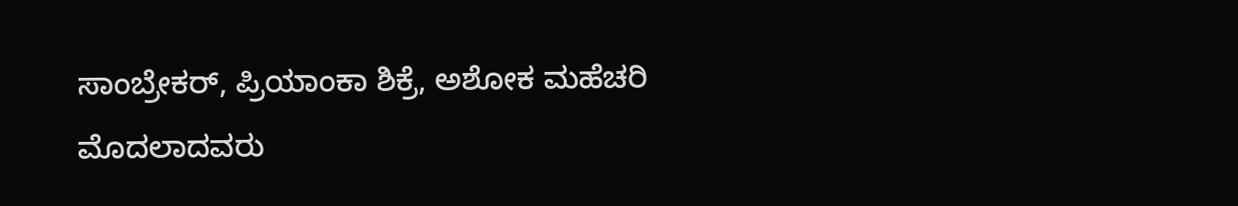ಸಾಂಬ್ರೇಕರ್, ಪ್ರಿಯಾಂಕಾ ಶಿಕ್ರೆ, ಅಶೋಕ ಮಹೆಚರಿ ಮೊದಲಾದವರು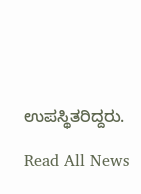ಉಪಸ್ಥಿತರಿದ್ದರು.

Read All News